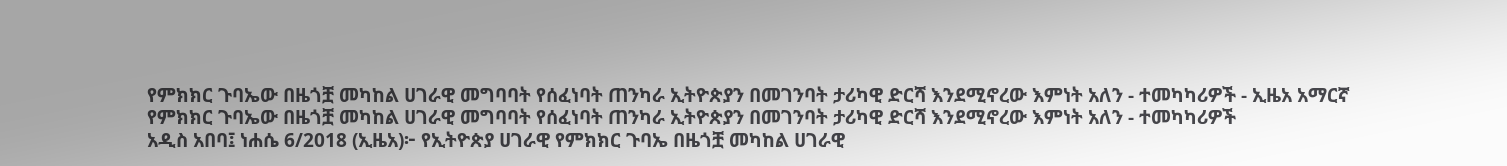የምክክር ጉባኤው በዜጎቿ መካከል ሀገራዊ መግባባት የሰፈነባት ጠንካራ ኢትዮጵያን በመገንባት ታሪካዊ ድርሻ እንደሚኖረው እምነት አለን - ተመካካሪዎች - ኢዜአ አማርኛ
የምክክር ጉባኤው በዜጎቿ መካከል ሀገራዊ መግባባት የሰፈነባት ጠንካራ ኢትዮጵያን በመገንባት ታሪካዊ ድርሻ እንደሚኖረው እምነት አለን - ተመካካሪዎች
አዲስ አበባ፤ ነሐሴ 6/2018 (ኢዜአ)፦ የኢትዮጵያ ሀገራዊ የምክክር ጉባኤ በዜጎቿ መካከል ሀገራዊ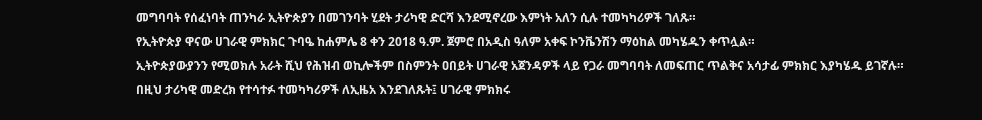መግባባት የሰፈነባት ጠንካራ ኢትዮጵያን በመገንባት ሂደት ታሪካዊ ድርሻ እንደሚኖረው እምነት አለን ሲሉ ተመካካሪዎች ገለጹ።
የኢትዮጵያ ዋናው ሀገራዊ ምክክር ጉባዔ ከሐምሌ 8 ቀን 2018 ዓ.ም. ጀምሮ በአዲስ ዓለም አቀፍ ኮንቬንሽን ማዕከል መካሄዱን ቀጥሏል።
ኢትዮጵያውያንን የሚወክሉ አራት ሺህ የሕዝብ ወኪሎችም በስምንት ዐበይት ሀገራዊ አጀንዳዎች ላይ የጋራ መግባባት ለመፍጠር ጥልቅና አሳታፊ ምክክር እያካሄዱ ይገኛሉ።
በዚህ ታሪካዊ መድረክ የተሳተፉ ተመካካሪዎች ለኢዜአ እንደገለጹት፤ ሀገራዊ ምክክሩ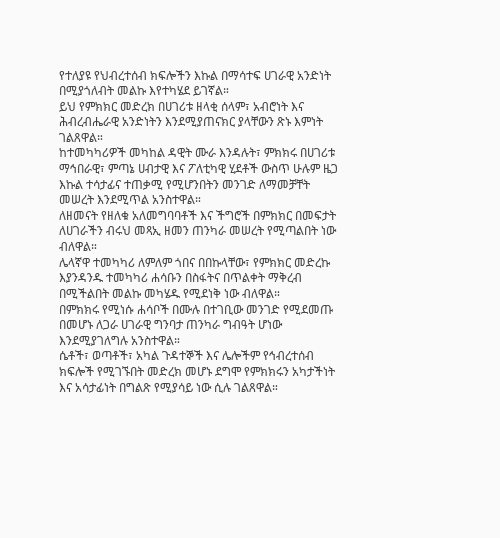የተለያዩ የህብረተሰብ ክፍሎችን እኩል በማሳተፍ ሀገራዊ አንድነት በሚያጎለብት መልኩ እየተካሄደ ይገኛል።
ይህ የምክክር መድረክ በሀገሪቱ ዘላቂ ሰላም፣ አብሮነት እና ሕብረብሔራዊ አንድነትን እንደሚያጠናክር ያላቸውን ጽኑ እምነት ገልጸዋል።
ከተመካካሪዎች መካከል ዳዊት ሙራ እንዳሉት፣ ምክክሩ በሀገሪቱ ማኅበራዊ፣ ምጣኔ ሀብታዊ እና ፖለቲካዊ ሂደቶች ውስጥ ሁሉም ዜጋ እኩል ተሳታፊና ተጠቃሚ የሚሆንበትን መንገድ ለማመቻቸት መሠረት እንደሚጥል አንስተዋል።
ለዘመናት የዘለቁ አለመግባባቶች እና ችግሮች በምክክር በመፍታት ለሀገራችን ብሩህ መጻኢ ዘመን ጠንካራ መሠረት የሚጣልበት ነው ብለዋል።
ሌላኛዋ ተመካካሪ ለምለም ጎበና በበኩላቸው፣ የምክክር መድረኩ እያንዳንዱ ተመካካሪ ሐሳቡን በስፋትና በጥልቀት ማቅረብ በሚችልበት መልኩ መካሄዱ የሚደነቅ ነው ብለዋል።
በምክክሩ የሚነሱ ሐሳቦች በሙሉ በተገቢው መንገድ የሚደመጡ በመሆኑ ለጋራ ሀገራዊ ግንባታ ጠንካራ ግብዓት ሆነው እንደሚያገለግሉ አንስተዋል።
ሴቶች፣ ወጣቶች፣ አካል ጉዳተኞች እና ሌሎችም የኅብረተሰብ ክፍሎች የሚገኙበት መድረክ መሆኑ ደግሞ የምክክሩን አካታችነት እና አሳታፊነት በግልጽ የሚያሳይ ነው ሲሉ ገልጸዋል።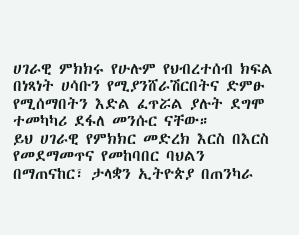ሀገራዊ ምክክሩ የሁሉም የህብረተሰብ ክፍል በነጻነት ሀሳቡን የሚያንሸራሽርበትና ድምፁ የሚሰማበትን እድል ፈጥሯል ያሉት ደግሞ ተመካካሪ ደፋለ መንሱር ናቸው።
ይህ ሀገራዊ የምክክር መድረክ እርስ በእርስ የመደማመጥና የመከባበር ባህልን በማጠናከር፣ ታላቋን ኢትዮጵያ በጠንካራ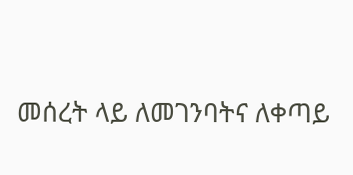መሰረት ላይ ለመገንባትና ለቀጣይ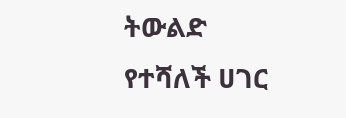ትውልድ የተሻለች ሀገር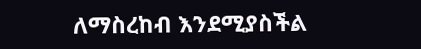ለማስረከብ እንደሚያስችል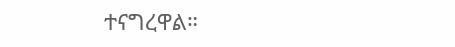ተናግረዋል።